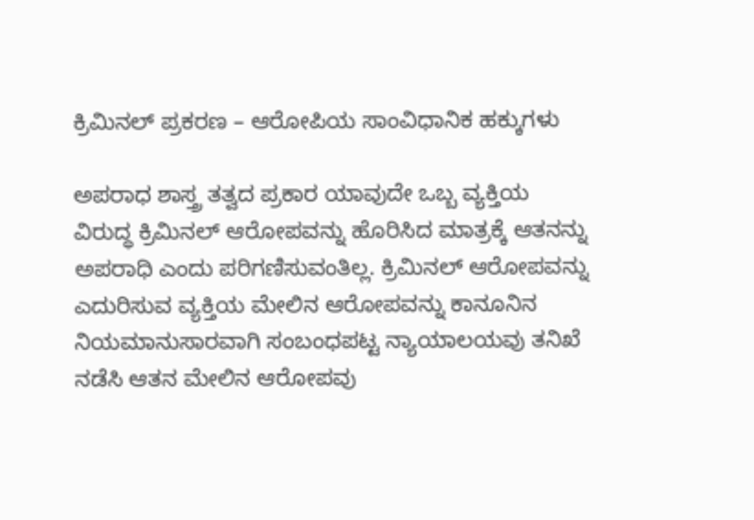ಕ್ರಿಮಿನಲ್ ಪ್ರಕರಣ – ಆರೋಪಿಯ ಸಾಂವಿಧಾನಿಕ ಹಕ್ಕುಗಳು

ಅಪರಾಧ ಶಾಸ್ತ್ರ ತತ್ವದ ಪ್ರಕಾರ ಯಾವುದೇ ಒಬ್ಬ ವ್ಯಕ್ತಿಯ ವಿರುದ್ಧ ಕ್ರಿಮಿನಲ್ ಆರೋಪವನ್ನು ಹೊರಿಸಿದ ಮಾತ್ರಕ್ಕೆ ಆತನನ್ನು ಅಪರಾಧಿ ಎಂದು ಪರಿಗಣಿಸುವಂತಿಲ್ಲ. ಕ್ರಿಮಿನಲ್ ಆರೋಪವನ್ನು ಎದುರಿಸುವ ವ್ಯಕ್ತಿಯ ಮೇಲಿನ ಆರೋಪವನ್ನು ಕಾನೂನಿನ ನಿಯಮಾನುಸಾರವಾಗಿ ಸಂಬಂಧಪಟ್ಟ ನ್ಯಾಯಾಲಯವು ತನಿಖೆ ನಡೆಸಿ ಆತನ ಮೇಲಿನ ಆರೋಪವು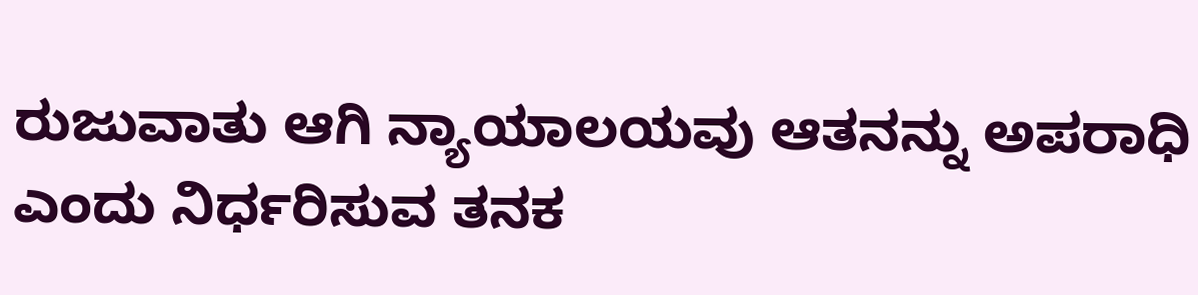ರುಜುವಾತು ಆಗಿ ನ್ಯಾಯಾಲಯವು ಆತನನ್ನು ಅಪರಾಧಿ ಎಂದು ನಿರ್ಧರಿಸುವ ತನಕ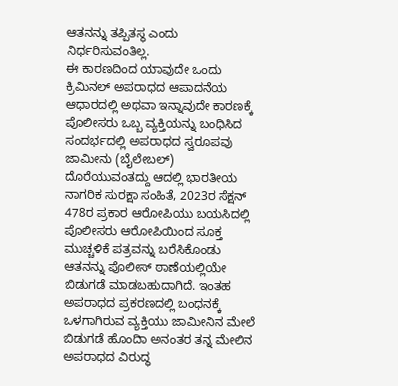ಆತನನ್ನು ತಪ್ಪಿತಸ್ಥ ಎಂದು ನಿರ್ಧರಿಸುವಂತಿಲ್ಲ.
ಈ ಕಾರಣದಿಂದ ಯಾವುದೇ ಒಂದು ಕ್ರಿಮಿನಲ್ ಅಪರಾಧದ ಆಪಾದನೆಯ ಆಧಾರದಲ್ಲಿ ಅಥವಾ ಇನ್ನಾವುದೇ ಕಾರಣಕ್ಕೆ ಪೊಲೀಸರು ಒಬ್ಬ ವ್ಯಕ್ತಿಯನ್ನು ಬಂಧಿಸಿದ ಸಂದರ್ಭದಲ್ಲಿ ಅಪರಾಧದ ಸ್ವರೂಪವು ಜಾಮೀನು (ಬೈಲೇಬಲ್) ದೊರೆಯುವಂತದ್ದು ಆದಲ್ಲಿ ಭಾರತೀಯ ನಾಗರಿಕ ಸುರಕ್ಷಾ ಸಂಹಿತೆ, 2023ರ ಸೆಕ್ಷನ್ 478ರ ಪ್ರಕಾರ ಆರೋಪಿಯು ಬಯಸಿದಲ್ಲಿ ಪೊಲೀಸರು ಆರೋಪಿಯಿಂದ ಸೂಕ್ತ ಮುಚ್ಚಳಿಕೆ ಪತ್ರವನ್ನು ಬರೆಸಿಕೊಂಡು ಆತನನ್ನು ಪೊಲೀಸ್ ಠಾಣೆಯಲ್ಲಿಯೇ ಬಿಡುಗಡೆ ಮಾಡಬಹುದಾಗಿದೆ. ಇಂತಹ ಅಪರಾಧದ ಪ್ರಕರಣದಲ್ಲಿ ಬಂಧನಕ್ಕೆ ಒಳಗಾಗಿರುವ ವ್ಯಕ್ತಿಯು ಜಾಮೀನಿನ ಮೇಲೆ ಬಿಡುಗಡೆ ಹೊಂದಿಾ ಅನಂತರ ತನ್ನ ಮೇಲಿನ ಅಪರಾಧದ ವಿರುದ್ಧ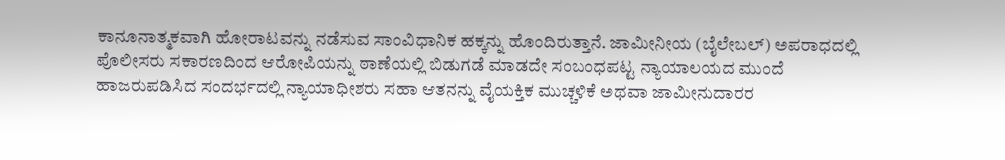ಕಾನೂನಾತ್ಮಕವಾಗಿ ಹೋರಾಟವನ್ನು ನಡೆಸುವ ಸಾಂವಿಧಾನಿಕ ಹಕ್ಕನ್ನು ಹೊಂದಿರುತ್ತಾನೆ. ಜಾಮೀನೀಯ (ಬೈಲೇಬಲ್) ಅಪರಾಧದಲ್ಲಿ ಪೊಲೀಸರು ಸಕಾರಣದಿಂದ ಆರೋಪಿಯನ್ನು ಠಾಣೆಯಲ್ಲಿ ಬಿಡುಗಡೆ ಮಾಡದೇ ಸಂಬಂಧಪಟ್ಟ ನ್ಯಾಯಾಲಯದ ಮುಂದೆ ಹಾಜರುಪಡಿಸಿದ ಸಂದರ್ಭದಲ್ಲಿ ನ್ಯಾಯಾಧೀಶರು ಸಹಾ ಆತನನ್ನು ವೈಯಕ್ತಿಕ ಮುಚ್ಚಳಿಕೆ ಅಥವಾ ಜಾಮೀನುದಾರರ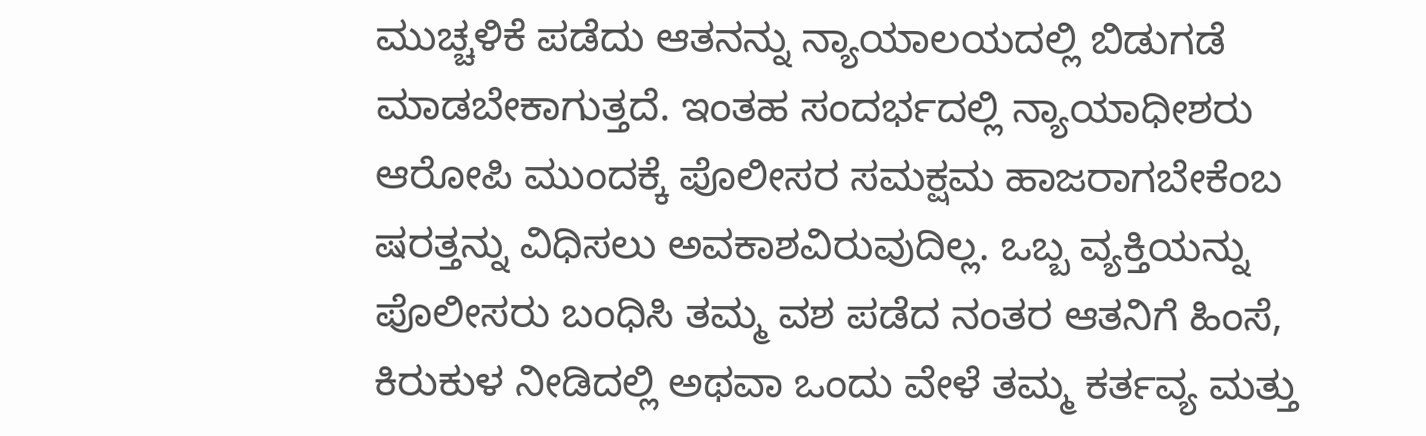ಮುಚ್ಚಳಿಕೆ ಪಡೆದು ಆತನನ್ನು ನ್ಯಾಯಾಲಯದಲ್ಲಿ ಬಿಡುಗಡೆ ಮಾಡಬೇಕಾಗುತ್ತದೆ. ಇಂತಹ ಸಂದರ್ಭದಲ್ಲಿ ನ್ಯಾಯಾಧೀಶರು ಆರೋಪಿ ಮುಂದಕ್ಕೆ ಪೊಲೀಸರ ಸಮಕ್ಷಮ ಹಾಜರಾಗಬೇಕೆಂಬ ಷರತ್ತನ್ನು ವಿಧಿಸಲು ಅವಕಾಶವಿರುವುದಿಲ್ಲ. ಒಬ್ಬ ವ್ಯಕ್ತಿಯನ್ನು ಪೊಲೀಸರು ಬಂಧಿಸಿ ತಮ್ಮ ವಶ ಪಡೆದ ನಂತರ ಆತನಿಗೆ ಹಿಂಸೆ, ಕಿರುಕುಳ ನೀಡಿದಲ್ಲಿ ಅಥವಾ ಒಂದು ವೇಳೆ ತಮ್ಮ ಕರ್ತವ್ಯ ಮತ್ತು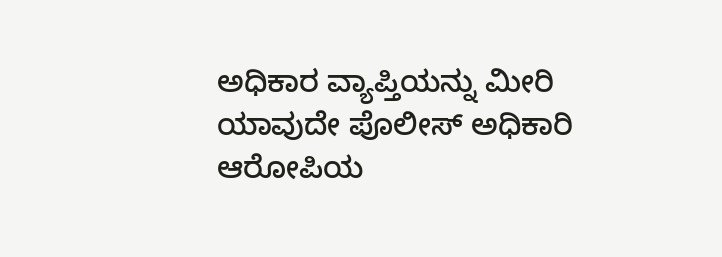ಅಧಿಕಾರ ವ್ಯಾಪ್ತಿಯನ್ನು ಮೀರಿ ಯಾವುದೇ ಪೊಲೀಸ್‌ ಅಧಿಕಾರಿ ಆರೋಪಿಯ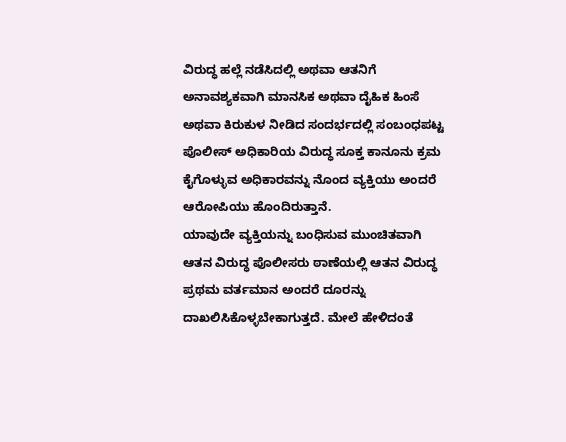ವಿರುದ್ಧ ಹಲ್ಲೆ ನಡೆಸಿದಲ್ಲಿ ಅಥವಾ ಆತನಿಗೆ ಅನಾವಶ್ಯಕವಾಗಿ ಮಾನಸಿಕ ಅಥವಾ ದೈಹಿಕ ಹಿಂಸೆ ಅಥವಾ ಕಿರುಕುಳ ನೀಡಿದ ಸಂದರ್ಭದಲ್ಲಿ ಸಂಬಂಧಪಟ್ಟ ಪೊಲೀಸ್ ಅಧಿಕಾರಿಯ ವಿರುದ್ಧ ಸೂಕ್ತ ಕಾನೂನು ಕ್ರಮ ಕೈಗೊಳ್ಳುವ ಅಧಿಕಾರವನ್ನು ನೊಂದ ವ್ಯಕ್ತಿಯು ಅಂದರೆ ಆರೋಪಿಯು ಹೊಂದಿರುತ್ತಾನೆ.
ಯಾವುದೇ ವ್ಯಕ್ತಿಯನ್ನು ಬಂಧಿಸುವ ಮುಂಚಿತವಾಗಿ ಆತನ ವಿರುದ್ಧ ಪೊಲೀಸರು ಠಾಣೆಯಲ್ಲಿ ಆತನ ವಿರುದ್ಧ ಪ್ರಥಮ ವರ್ತಮಾನ ಅಂದರೆ ದೂರನ್ನು ದಾಖಲಿಸಿಕೊಳ್ಳಬೇಕಾಗುತ್ತದೆ. ಮೇಲೆ ಹೇಳಿದಂತೆ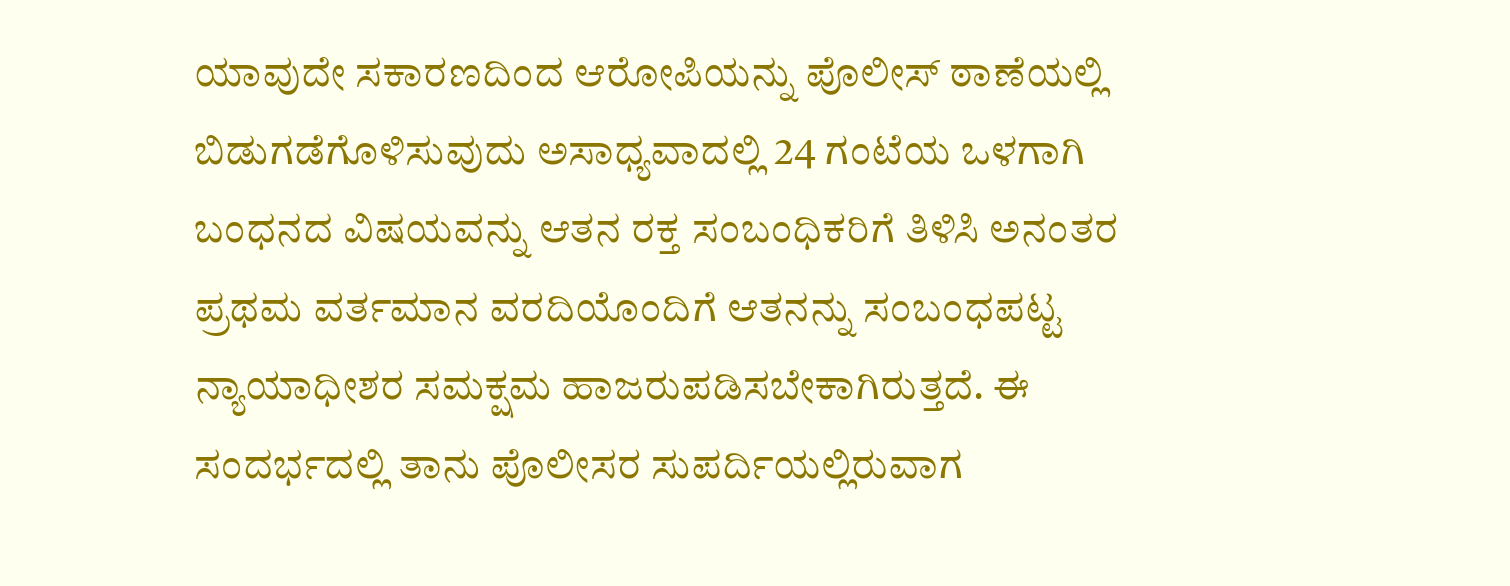ಯಾವುದೇ ಸಕಾರಣದಿಂದ ಆರೋಪಿಯನ್ನು ಪೊಲೀಸ್ ಠಾಣೆಯಲ್ಲಿ ಬಿಡುಗಡೆಗೊಳಿಸುವುದು‌ ಅಸಾಧ್ಯವಾದಲ್ಲಿ 24 ಗಂಟೆಯ ಒಳಗಾಗಿ ಬಂಧನದ ವಿಷಯವನ್ನು ಆತನ ರಕ್ತ ಸಂಬಂಧಿಕರಿಗೆ ತಿಳಿಸಿ ಅನಂತರ ಪ್ರಥಮ ವರ್ತಮಾನ ವರದಿಯೊಂದಿಗೆ ಆತನನ್ನು ಸಂಬಂಧಪಟ್ಟ ನ್ಯಾಯಾಧೀಶರ ಸಮಕ್ಷಮ ಹಾಜರುಪಡಿಸಬೇಕಾಗಿರುತ್ತದೆ. ಈ ಸಂದರ್ಭದಲ್ಲಿ ತಾನು ಪೊಲೀಸರ ಸುಪರ್ದಿಯಲ್ಲಿರುವಾಗ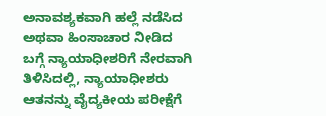ಅನಾವಶ್ಯಕವಾಗಿ ಹಲ್ಲೆ ನಡೆಸಿದ ಅಥವಾ ಹಿಂಸಾಚಾರ ನೀಡಿದ ಬಗ್ಗೆ ನ್ಯಾಯಾಧೀಶರಿಗೆ ನೇರವಾಗಿ ತಿಳಿಸಿದಲ್ಲಿ, ನ್ಯಾಯಾಧೀಶರು ಆತನನ್ನು ವೈದ್ಯಕೀಯ ಪರೀಕ್ಷೆಗೆ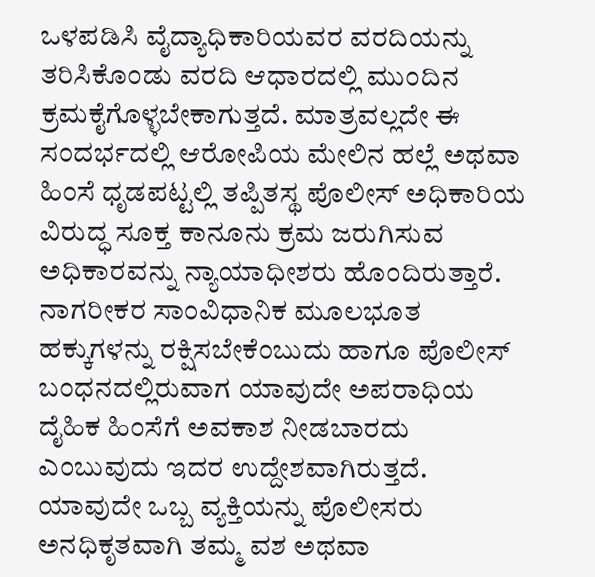ಒಳಪಡಿಸಿ ವೈದ್ಯಾಧಿಕಾರಿಯವರ ವರದಿಯನ್ನು ತರಿಸಿಕೊಂಡು ವರದಿ ಆಧಾರದಲ್ಲಿ ಮುಂದಿನ ಕ್ರಮಕೈಗೊಳ್ಳಬೇಕಾಗುತ್ತದೆ. ಮಾತ್ರವಲ್ಲದೇ ಈ ಸಂದರ್ಭದಲ್ಲಿ ಆರೋಪಿಯ ಮೇಲಿನ ಹಲ್ಲೆ ಅಥವಾ ಹಿಂಸೆ ಧೃಡಪಟ್ಟಲ್ಲಿ ತಪ್ಪಿತಸ್ಥ ಪೊಲೀಸ್ ಅಧಿಕಾರಿಯ ವಿರುದ್ಧ ಸೂಕ್ತ ಕಾನೂನು ಕ್ರಮ ಜರುಗಿಸುವ ಅಧಿಕಾರವನ್ನು ನ್ಯಾಯಾಧೀಶರು ಹೊಂದಿರುತ್ತಾರೆ. ನಾಗರೀಕರ ಸಾಂವಿಧಾನಿಕ ಮೂಲಭೂತ ಹಕ್ಕುಗಳನ್ನು ರಕ್ಷಿಸಬೇಕೆಂಬುದು ಹಾಗೂ ಪೊಲೀಸ್‌ ಬಂಧನದಲ್ಲಿರುವಾಗ ಯಾವುದೇ ಅಪರಾಧಿಯ ದೈಹಿಕ ಹಿಂಸೆಗೆ ಅವಕಾಶ ನೀಡಬಾರದು ಎಂಬುವುದು ಇದರ ಉದ್ದೇಶವಾಗಿರುತ್ತದೆ. ಯಾವುದೇ ಒಬ್ಬ ವ್ಯಕ್ತಿಯನ್ನು ಪೊಲೀಸರು ಅನಧಿಕೃತವಾಗಿ ತಮ್ಮ ವಶ ಅಥವಾ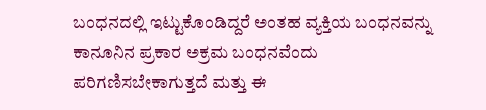ಬಂಧನದಲ್ಲಿ ಇಟ್ಟುಕೊಂಡಿದ್ದರೆ ಅಂತಹ ವ್ಯಕ್ತಿಯ ಬಂಧನವನ್ನು ಕಾನೂನಿನ ಪ್ರಕಾರ ಅಕ್ರಮ ಬಂಧನವೆಂದು ಪರಿಗಣಿಸಬೇಕಾಗುತ್ತದೆ ಮತ್ತು ಈ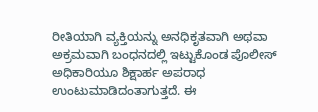ರೀತಿಯಾಗಿ ವ್ಯಕ್ತಿಯನ್ನು ಅನಧಿಕೃತವಾಗಿ ಅಥವಾ ಅಕ್ರಮವಾಗಿ ಬಂಧನದಲ್ಲಿ ಇಟ್ಟುಕೊಂಡ ಪೊಲೀಸ್ ಅಧಿಕಾರಿಯೂ ಶಿಕ್ಷಾರ್ಹ ಅಪರಾಧ ಉಂಟುಮಾಡಿದಂತಾಗುತ್ತದೆ. ಈ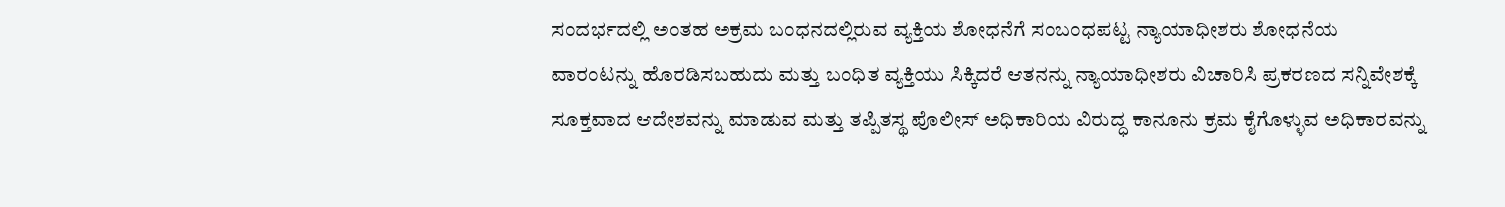ಸಂದರ್ಭದಲ್ಲಿ ಅಂತಹ ಅಕ್ರಮ ಬಂಧನದಲ್ಲಿರುವ ವ್ಯಕ್ತಿಯ ಶೋಧನೆಗೆ ಸಂಬಂಧಪಟ್ಟ ನ್ಯಾಯಾಧೀಶರು ಶೋಧನೆಯ ವಾರಂಟನ್ನು ಹೊರಡಿಸಬಹುದು ಮತ್ತು ಬಂಧಿತ ವ್ಯಕ್ತಿಯು ಸಿಕ್ಕಿದರೆ ಆತನನ್ನು ನ್ಯಾಯಾಧೀಶರು ವಿಚಾರಿಸಿ ಪ್ರಕರಣದ ಸನ್ನಿವೇಶಕ್ಕೆ ಸೂಕ್ತವಾದ ಆದೇಶವನ್ನು ಮಾಡುವ ಮತ್ತು ತಪ್ಪಿತಸ್ಥ ಪೊಲೀಸ್‌ ಅಧಿಕಾರಿಯ ವಿರುದ್ಧ ಕಾನೂನು ಕ್ರಮ ಕೈಗೊಳ್ಳುವ ಅಧಿಕಾರವನ್ನು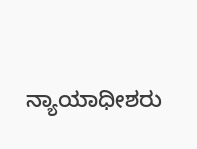ನ್ಯಾಯಾಧೀಶರು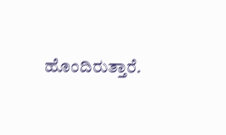ಹೊಂದಿರುತ್ತಾರೆ.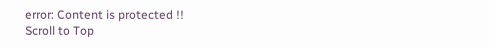error: Content is protected !!
Scroll to Top